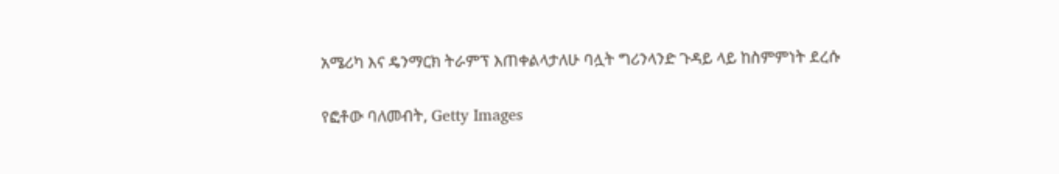አሜሪካ እና ዴንማርክ ትራምፕ እጠቀልላታለሁ ባሏት ግሪንላንድ ጉዳይ ላይ ከስምምነት ደረሱ

የፎቶው ባለመብት, Getty Images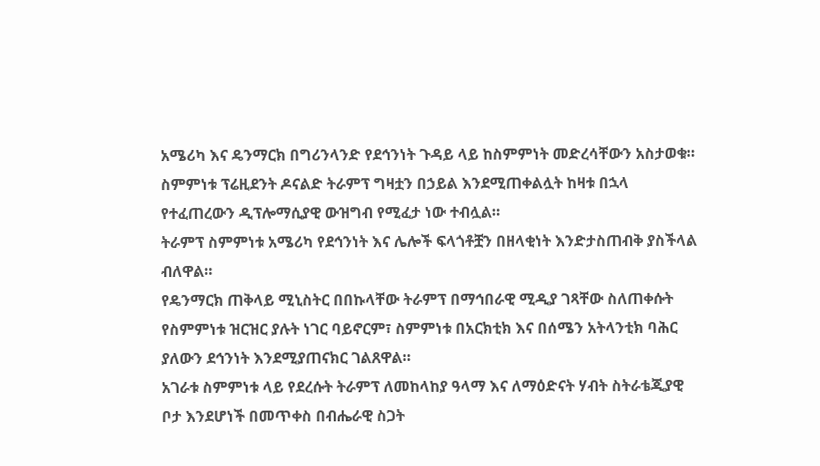አሜሪካ እና ዴንማርክ በግሪንላንድ የደኅንነት ጉዳይ ላይ ከስምምነት መድረሳቸውን አስታወቁ። ስምምነቱ ፕሬዚደንት ዶናልድ ትራምፕ ግዛቷን በኃይል እንደሚጠቀልሏት ከዛቱ በኋላ የተፈጠረውን ዲፕሎማሲያዊ ውዝግብ የሚፈታ ነው ተብሏል።
ትራምፕ ስምምነቱ አሜሪካ የደኅንነት እና ሌሎች ፍላጎቶቿን በዘላቂነት እንድታስጠብቅ ያስችላል ብለዋል።
የዴንማርክ ጠቅላይ ሚኒስትር በበኩላቸው ትራምፕ በማኅበራዊ ሚዲያ ገጻቸው ስለጠቀሱት የስምምነቱ ዝርዝር ያሉት ነገር ባይኖርም፣ ስምምነቱ በአርክቲክ እና በሰሜን አትላንቲክ ባሕር ያለውን ደኅንነት እንደሚያጠናክር ገልጸዋል።
አገራቱ ስምምነቱ ላይ የደረሱት ትራምፕ ለመከላከያ ዓላማ እና ለማዕድናት ሃብት ስትራቴጂያዊ ቦታ እንደሆነች በመጥቀስ በብሔራዊ ስጋት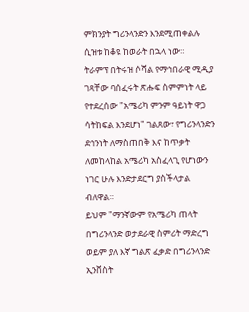ምክንያት ግሪንላንድን እንደሚጠቀልሉ ሲዝቱ ከቆዩ ከወራት በኋላ ነው።
ትራምፕ በትሩዝ ሶሻል የማኅበራዊ ሚዲያ ገጻቸው ባሰፈሩት ጽሑፍ ስምምነት ላይ የተደረሰው "አሜሪካ ምንም ዓይነት ዋጋ ሳትከፍል እንደሆነ" ገልጸው፣ የግሪንላንድን ደኅንነት ለማስጠበቅ እና ከጥቃት ለመከላከል አሜሪካ አስፈላጊ የሆነውን ነገር ሁሉ እንድታደርግ ያስችላታል ብለዋል።
ይህም "ማንኛውም የአሜሪካ ጠላት በግሪንላንድ ወታደራዊ ስምሪት ማድረግ ወይም ያለ እኛ ግልጽ ፈቃድ በግሪንላንድ ኢንቨስት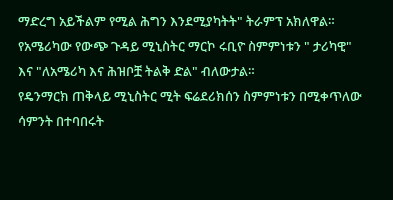ማድረግ አይችልም የሚል ሕግን እንደሚያካትት" ትራምፕ አክለዋል።
የአሜሪካው የውጭ ጉዳይ ሚኒስትር ማርኮ ሩቢዮ ስምምነቱን " ታሪካዊ" እና "ለአሜሪካ እና ሕዝቦቿ ትልቅ ድል" ብለውታል።
የዴንማርክ ጠቅላይ ሚኒስትር ሚት ፍሬደሪክሰን ስምምነቱን በሚቀጥለው ሳምንት በተባበሩት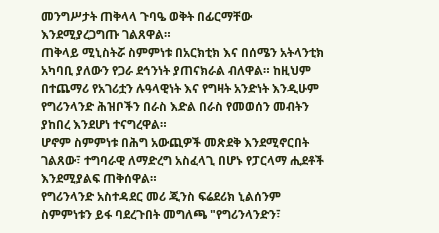መንግሥታት ጠቅላላ ጉባዔ ወቅት በፊርማቸው እንደሚያረጋግጡ ገልጸዋል።
ጠቅላይ ሚኒስትሯ ስምምነቱ በአርክቲክ እና በሰሜን አትላንቲክ አካባቢ ያለውን የጋራ ደኅንነት ያጠናክራል ብለዋል። ከዚህም በተጨማሪ የአገሪቷን ሉዓላዊነት እና የግዛት አንድነት እንዲሁም የግሪንላንድ ሕዝቦችን በራስ እድል በራስ የመወሰን መብትን ያከበረ እንደሆነ ተናግረዋል።
ሆኖም ስምምነቱ በሕግ አውጪዎች መጽደቅ እንደሚኖርበት ገልጸው፣ ተግባራዊ ለማድረግ አስፈላጊ በሆኑ የፓርላማ ሒደቶች እንደሚያልፍ ጠቅሰዋል።
የግሪንላንድ አስተዳደር መሪ ጂንስ ፍሬደሪክ ኒልሰንም ስምምነቱን ይፋ ባደረጉበት መግለጫ "የግሪንላንድን፣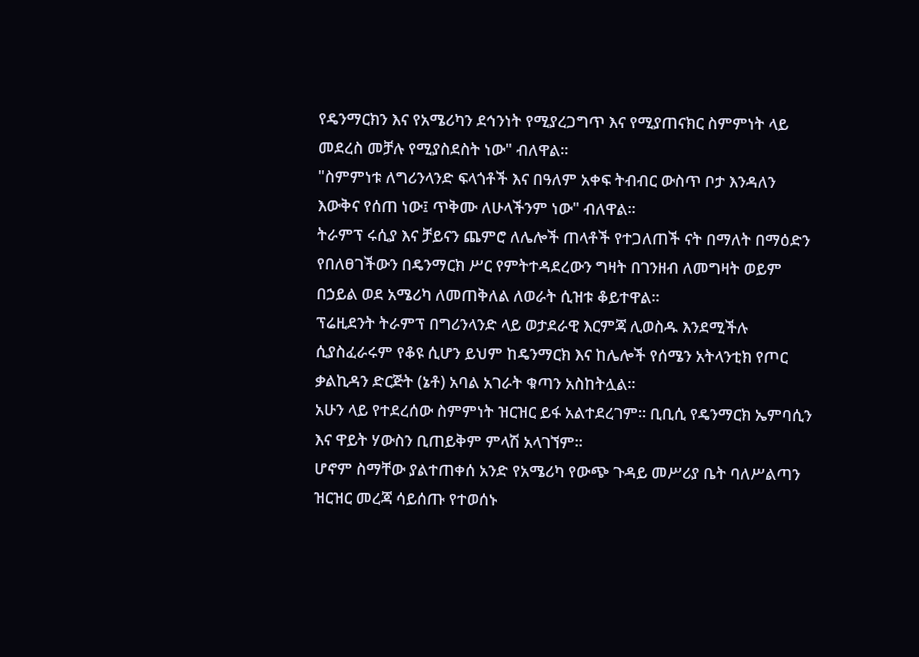የዴንማርክን እና የአሜሪካን ደኅንነት የሚያረጋግጥ እና የሚያጠናክር ስምምነት ላይ መደረስ መቻሉ የሚያስደስት ነው" ብለዋል።
"ስምምነቱ ለግሪንላንድ ፍላጎቶች እና በዓለም አቀፍ ትብብር ውስጥ ቦታ እንዳለን እውቅና የሰጠ ነው፤ ጥቅሙ ለሁላችንም ነው" ብለዋል።
ትራምፕ ሩሲያ እና ቻይናን ጨምሮ ለሌሎች ጠላቶች የተጋለጠች ናት በማለት በማዕድን የበለፀገችውን በዴንማርክ ሥር የምትተዳደረውን ግዛት በገንዘብ ለመግዛት ወይም በኃይል ወደ አሜሪካ ለመጠቅለል ለወራት ሲዝቱ ቆይተዋል።
ፕሬዚደንት ትራምፕ በግሪንላንድ ላይ ወታደራዊ እርምጃ ሊወስዱ እንደሚችሉ ሲያስፈራሩም የቆዩ ሲሆን ይህም ከዴንማርክ እና ከሌሎች የሰሜን አትላንቲክ የጦር ቃልኪዳን ድርጅት (ኔቶ) አባል አገራት ቁጣን አስከትሏል።
አሁን ላይ የተደረሰው ስምምነት ዝርዝር ይፋ አልተደረገም። ቢቢሲ የዴንማርክ ኤምባሲን እና ዋይት ሃውስን ቢጠይቅም ምላሽ አላገኘም።
ሆኖም ስማቸው ያልተጠቀሰ አንድ የአሜሪካ የውጭ ጉዳይ መሥሪያ ቤት ባለሥልጣን ዝርዝር መረጃ ሳይሰጡ የተወሰኑ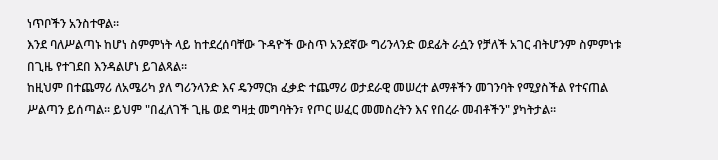ነጥቦችን አንስተዋል።
እንደ ባለሥልጣኑ ከሆነ ስምምነት ላይ ከተደረሰባቸው ጉዳዮች ውስጥ አንደኛው ግሪንላንድ ወደፊት ራሷን የቻለች አገር ብትሆንም ስምምነቱ በጊዜ የተገደበ እንዳልሆነ ይገልጻል።
ከዚህም በተጨማሪ ለአሜሪካ ያለ ግሪንላንድ እና ዴንማርክ ፈቃድ ተጨማሪ ወታደራዊ መሠረተ ልማቶችን መገንባት የሚያስችል የተናጠል ሥልጣን ይሰጣል። ይህም "በፈለገች ጊዜ ወደ ግዛቷ መግባትን፣ የጦር ሠፈር መመስረትን እና የበረራ መብቶችን" ያካትታል።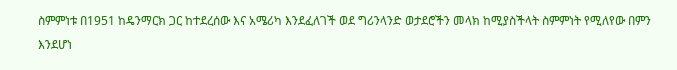ስምምነቱ በ1951 ከዴንማርክ ጋር ከተደረሰው እና አሜሪካ እንደፈለገች ወደ ግሪንላንድ ወታደሮችን መላክ ከሚያስችላት ስምምነት የሚለየው በምን እንደሆነ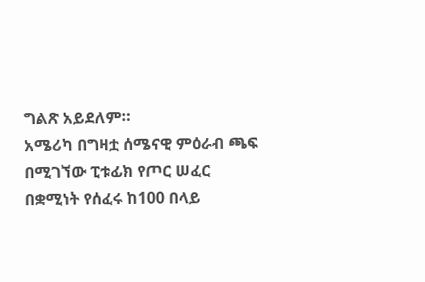ግልጽ አይደለም።
አሜሪካ በግዛቷ ሰሜናዊ ምዕራብ ጫፍ በሚገኘው ፒቱፊክ የጦር ሠፈር በቋሚነት የሰፈሩ ከ100 በላይ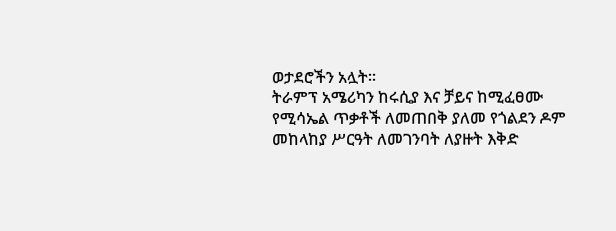ወታደሮችን አሏት።
ትራምፕ አሜሪካን ከሩሲያ እና ቻይና ከሚፈፀሙ የሚሳኤል ጥቃቶች ለመጠበቅ ያለመ የጎልደን ዶም መከላከያ ሥርዓት ለመገንባት ለያዙት እቅድ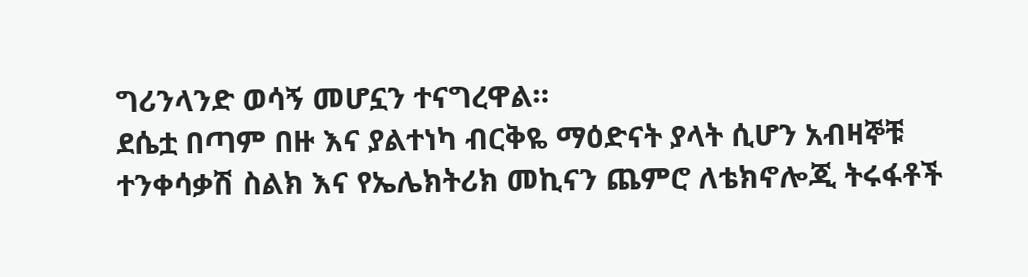ግሪንላንድ ወሳኝ መሆኗን ተናግረዋል።
ደሴቷ በጣም በዙ እና ያልተነካ ብርቅዬ ማዕድናት ያላት ሲሆን አብዛኞቹ ተንቀሳቃሽ ስልክ እና የኤሌክትሪክ መኪናን ጨምሮ ለቴክኖሎጂ ትሩፋቶች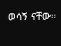ወሳኝ ናቸው።